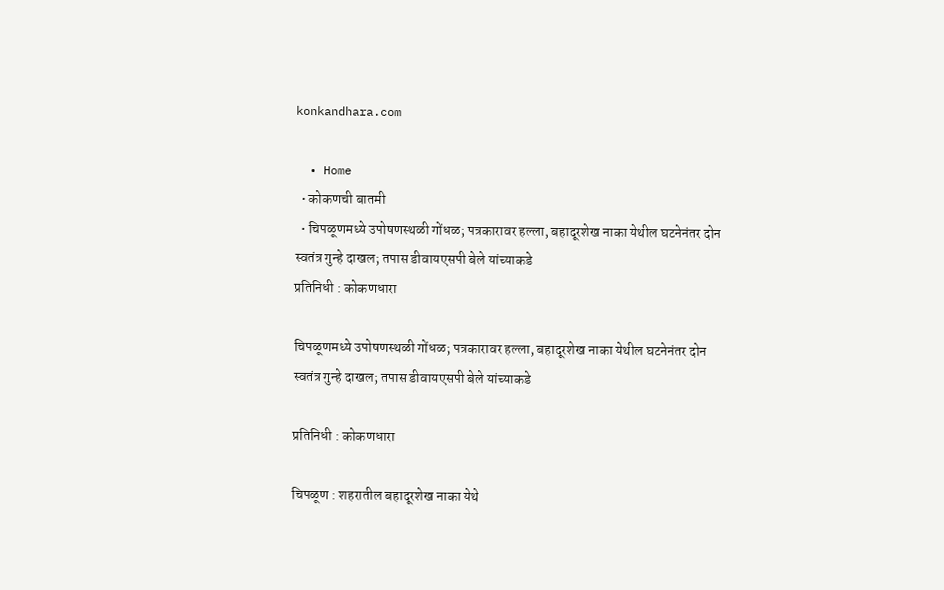konkandhara.com

  • Home
  • कोकणची बातमी
  • चिपळूणमध्ये उपोषणस्थळी गोंधळ; पत्रकारावर हल्ला, बहादूरशेख नाका येथील घटनेनंतर दोन स्वतंत्र गुन्हे दाखल; तपास डीवायएसपी बेले यांच्याकडे
प्रतिनिधी : कोकणधारा

चिपळूणमध्ये उपोषणस्थळी गोंधळ; पत्रकारावर हल्ला, बहादूरशेख नाका येथील घटनेनंतर दोन स्वतंत्र गुन्हे दाखल; तपास डीवायएसपी बेले यांच्याकडे

प्रतिनिधी : कोकणधारा

चिपळूण : शहरातील बहादूरशेख नाका येथे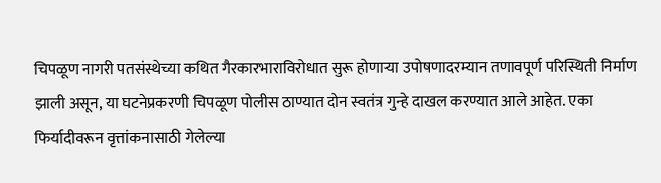चिपळूण नागरी पतसंस्थेच्या कथित गैरकारभाराविरोधात सुरू होणाऱ्या उपोषणादरम्यान तणावपूर्ण परिस्थिती निर्माण झाली असून, या घटनेप्रकरणी चिपळूण पोलीस ठाण्यात दोन स्वतंत्र गुन्हे दाखल करण्यात आले आहेत. एका फिर्यादीवरून वृत्तांकनासाठी गेलेल्या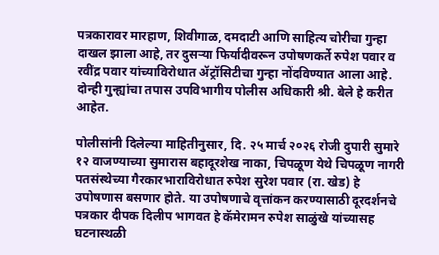पत्रकारावर मारहाण, शिवीगाळ, दमदाटी आणि साहित्य चोरीचा गुन्हा दाखल झाला आहे, तर दुसऱ्या फिर्यादीवरून उपोषणकर्ते रुपेश पवार व रवींद्र पवार यांच्याविरोधात ॲट्रॉसिटीचा गुन्हा नोंदविण्यात आला आहे. दोन्ही गुन्ह्यांचा तपास उपविभागीय पोलीस अधिकारी श्री. बेले हे करीत आहेत.

पोलीसांनी दिलेल्या माहितीनुसार, दि. २५ मार्च २०२६ रोजी दुपारी सुमारे १२ वाजण्याच्या सुमारास बहादूरशेख नाका, चिपळूण येथे चिपळूण नागरी पतसंस्थेच्या गैरकारभाराविरोधात रुपेश सुरेश पवार (रा. खेड) हे उपोषणास बसणार होते. या उपोषणाचे वृत्तांकन करण्यासाठी दूरदर्शनचे पत्रकार दीपक दिलीप भागवत हे कॅमेरामन रुपेश साळुंखे यांच्यासह घटनास्थळी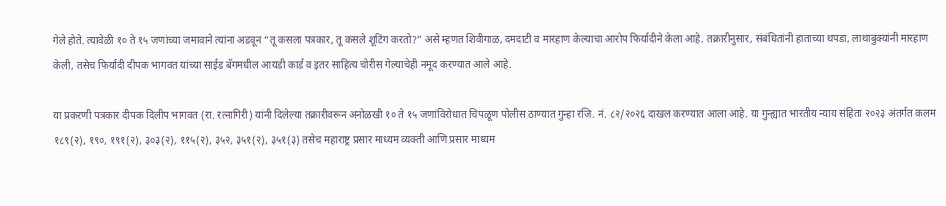गेले होते. त्यावेळी १० ते १५ जणांच्या जमावाने त्यांना अडवून “तू कसला पत्रकार, तू कसले शूटिंग करतो?” असे म्हणत शिवीगाळ, दमदाटी व मारहाण केल्याचा आरोप फिर्यादीने केला आहे. तक्रारीनुसार, संबंधितांनी हाताच्या थपडा, लाथाबुक्यांनी मारहाण केली, तसेच फिर्यादी दीपक भागवत यांच्या साईड बॅगमधील आयडी कार्ड व इतर साहित्य चोरीस गेल्याचेही नमूद करण्यात आले आहे.

या प्रकरणी पत्रकार दीपक दिलीप भागवत (रा. रत्नागिरी) यांनी दिलेल्या तक्रारीवरून अनोळखी १० ते १५ जणांविरोधात चिपळूण पोलीस ठाण्यात गुन्हा रजि. नं. ८२/२०२६ दाखल करण्यात आला आहे. या गुन्ह्यात भारतीय न्याय संहिता २०२३ अंतर्गत कलम १८९(२), १९०, १९१(२), ३०३(२), ११५(२), ३५२, ३५१(२), ३५१(३) तसेच महाराष्ट्र प्रसार माध्यम व्यक्ती आणि प्रसार माध्यम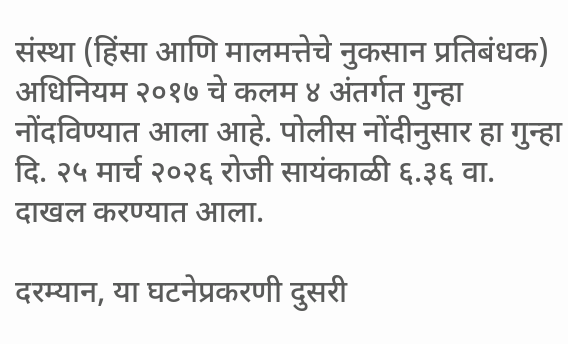संस्था (हिंसा आणि मालमत्तेचे नुकसान प्रतिबंधक) अधिनियम २०१७ चे कलम ४ अंतर्गत गुन्हा नोंदविण्यात आला आहे. पोलीस नोंदीनुसार हा गुन्हा दि. २५ मार्च २०२६ रोजी सायंकाळी ६.३६ वा. दाखल करण्यात आला.

दरम्यान, या घटनेप्रकरणी दुसरी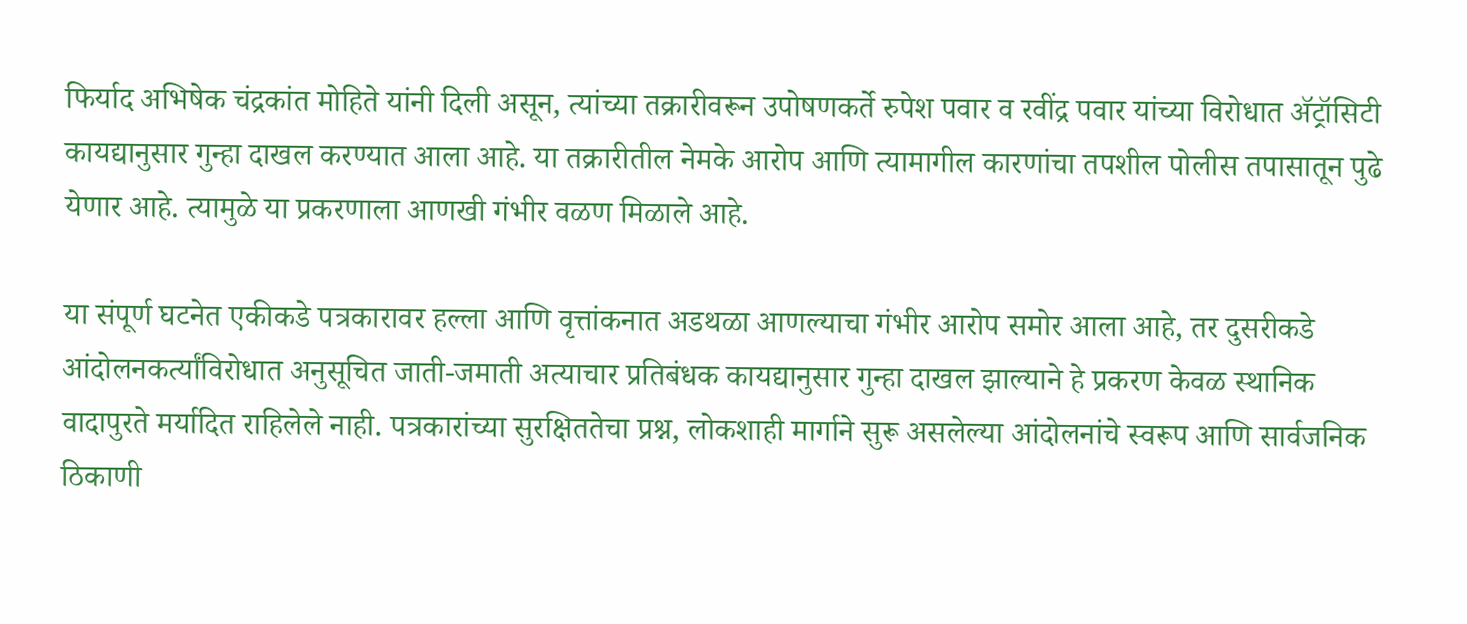फिर्याद अभिषेक चंद्रकांत मोहिते यांनी दिली असून, त्यांच्या तक्रारीवरून उपोषणकर्ते रुपेश पवार व रवींद्र पवार यांच्या विरोधात ॲट्रॉसिटी कायद्यानुसार गुन्हा दाखल करण्यात आला आहे. या तक्रारीतील नेमके आरोप आणि त्यामागील कारणांचा तपशील पोलीस तपासातून पुढे येणार आहे. त्यामुळे या प्रकरणाला आणखी गंभीर वळण मिळाले आहे.

या संपूर्ण घटनेत एकीकडे पत्रकारावर हल्ला आणि वृत्तांकनात अडथळा आणल्याचा गंभीर आरोप समोर आला आहे, तर दुसरीकडे आंदोलनकर्त्यांविरोधात अनुसूचित जाती-जमाती अत्याचार प्रतिबंधक कायद्यानुसार गुन्हा दाखल झाल्याने हे प्रकरण केवळ स्थानिक वादापुरते मर्यादित राहिलेले नाही. पत्रकारांच्या सुरक्षिततेचा प्रश्न, लोकशाही मार्गाने सुरू असलेल्या आंदोलनांचे स्वरूप आणि सार्वजनिक ठिकाणी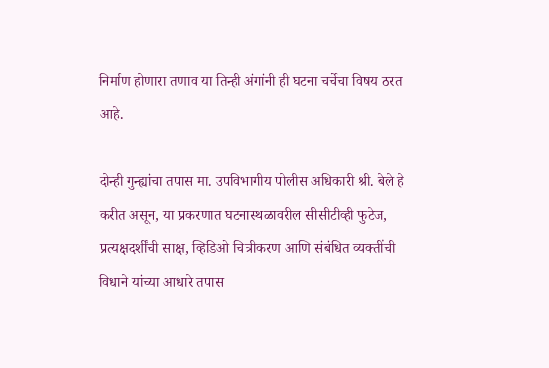निर्माण होणारा तणाव या तिन्ही अंगांनी ही घटना चर्चेचा विषय ठरत आहे.

दोन्ही गुन्ह्यांचा तपास मा. उपविभागीय पोलीस अधिकारी श्री. बेले हे करीत असून, या प्रकरणात घटनास्थळावरील सीसीटीव्ही फुटेज, प्रत्यक्षदर्शींची साक्ष, व्हिडिओ चित्रीकरण आणि संबंधित व्यक्तींची विधाने यांच्या आधारे तपास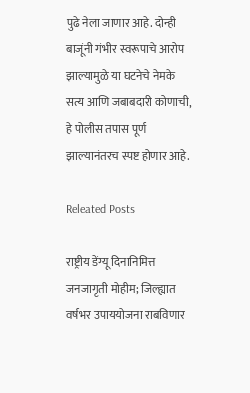पुढे नेला जाणार आहे. दोन्ही बाजूंनी गंभीर स्वरूपाचे आरोप झाल्यामुळे या घटनेचे नेमके सत्य आणि जबाबदारी कोणाची, हे पोलीस तपास पूर्ण झाल्यानंतरच स्पष्ट होणार आहे.

Releated Posts

राष्ट्रीय डेंग्यू दिनानिमित्त जनजागृती मोहीम; जिल्ह्यात वर्षभर उपाययोजना राबविणार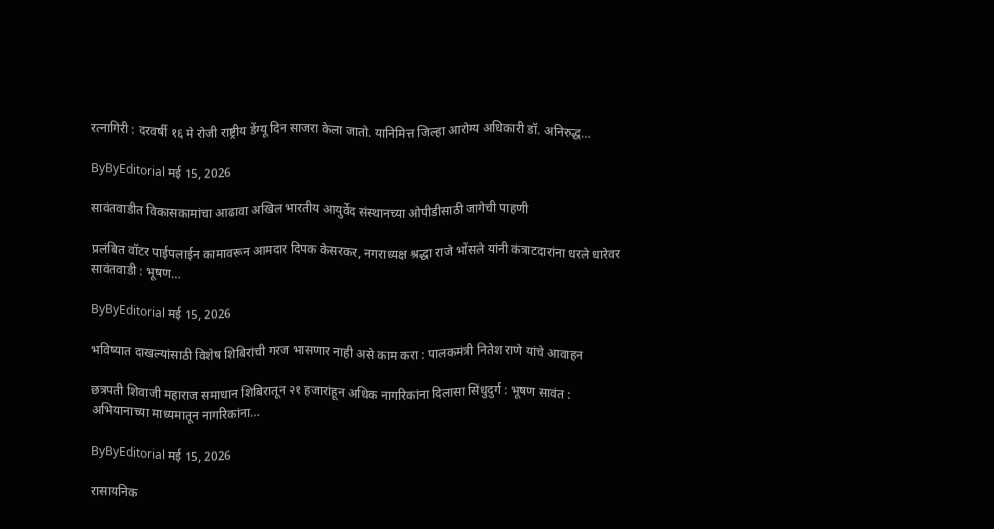रत्नागिरी : दरवर्षी १६ मे रोजी राष्ट्रीय डेंग्यू दिन साजरा केला जातो. यानिमित्त जिल्हा आरोग्य अधिकारी डॉ. अनिरुद्ध…

ByByEditorial मई 15, 2026

सावंतवाडीत विकासकामांचा आढावा अखिल भारतीय आयुर्वेद संस्थानच्या ओपीडीसाठी जागेची पाहणी

प्रलंबित वॉटर पाईपलाईन कामावरून आमदार दिपक केसरकर, नगराध्यक्ष श्रद्धा राजे भोंसले यांनी कंत्राटदारांना धरले धारेवर सावंतवाडी : भूषण…

ByByEditorial मई 15, 2026

भविष्यात दाखल्यांसाठी विशेष शिबिरांची गरज भासणार नाही असे काम करा : पालकमंत्री नितेश राणे यांचे आवाहन

छत्रपती शिवाजी महाराज समाधान शिबिरातून २१ हजारांहून अधिक नागरिकांना दिलासा सिंधुदुर्ग : भूषण सावंत : अभियानाच्या माध्यमातून नागरिकांना…

ByByEditorial मई 15, 2026

रासायनिक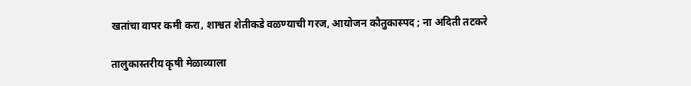खतांचा वापर कमी करा, शाश्वत शेतीकडे वळण्याची गरज, आयोजन कौतुकास्पद ; ना अदिती तटकरे

तालुकास्तरीय कृषी मेळाव्याला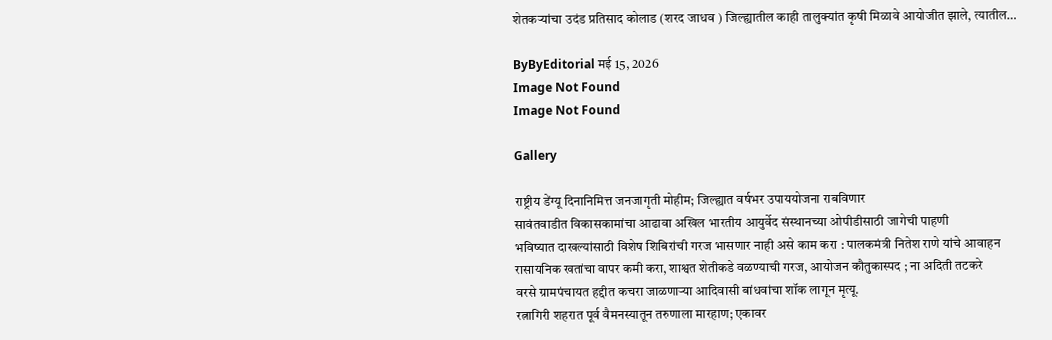शेतकऱ्यांचा उदंड प्रतिसाद कोलाड (शरद जाधव ) जिल्ह्यातील काही तालुक्यांत कृषी मिळावे आयोजीत झाले, त्यातील…

ByByEditorial मई 15, 2026
Image Not Found
Image Not Found

Gallery

राष्ट्रीय डेंग्यू दिनानिमित्त जनजागृती मोहीम; जिल्ह्यात वर्षभर उपाययोजना राबविणार
सावंतवाडीत विकासकामांचा आढावा अखिल भारतीय आयुर्वेद संस्थानच्या ओपीडीसाठी जागेची पाहणी
भविष्यात दाखल्यांसाठी विशेष शिबिरांची गरज भासणार नाही असे काम करा : पालकमंत्री नितेश राणे यांचे आवाहन
रासायनिक खतांचा वापर कमी करा, शाश्वत शेतीकडे वळण्याची गरज, आयोजन कौतुकास्पद ; ना अदिती तटकरे
वरसे ग्रामपंचायत हद्दीत कचरा जाळणाऱ्या आदिवासी बांधवांचा शॉक लागून मृत्यू.
रत्नागिरी शहरात पूर्व वैमनस्यातून तरुणाला मारहाण; एकावर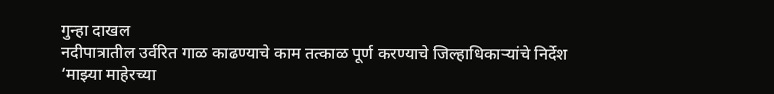गुन्हा दाखल
नदीपात्रातील उर्वरित गाळ काढण्याचे काम तत्काळ पूर्ण करण्याचे जिल्हाधिकाऱ्यांचे निर्देश
‘माझ्या माहेरच्या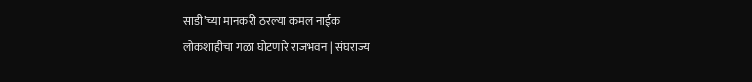साडी’च्या मानकरी ठरल्या कमल नाईक
लोकशाहीचा गळा घोटणारे राजभवन | संघराज्य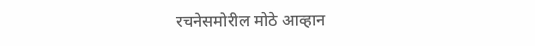रचनेसमोरील मोठे आव्हान